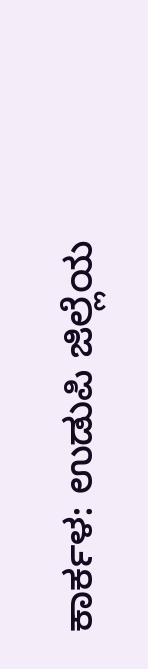ಕಾರ್ಕಳ: ಉಡುಪಿ ಜಿಲ್ಲೆಯ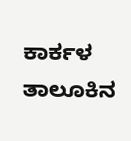ಕಾರ್ಕಳ ತಾಲೂಕಿನ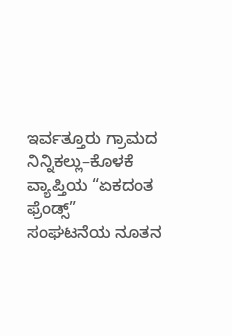ಇರ್ವತ್ತೂರು ಗ್ರಾಮದ ನಿನ್ನಿಕಲ್ಲು–ಕೊಳಕೆ ವ್ಯಾಪ್ತಿಯ “ಏಕದಂತ ಫ್ರೆಂಡ್ಸ್” ಸಂಘಟನೆಯ ನೂತನ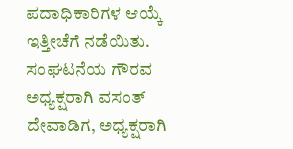ಪದಾಧಿಕಾರಿಗಳ ಆಯ್ಕೆ ಇತ್ತೀಚೆಗೆ ನಡೆಯಿತು.
ಸಂಘಟನೆಯ ಗೌರವ ಅಧ್ಯಕ್ಷರಾಗಿ ವಸಂತ್ ದೇವಾಡಿಗ, ಅಧ್ಯಕ್ಷರಾಗಿ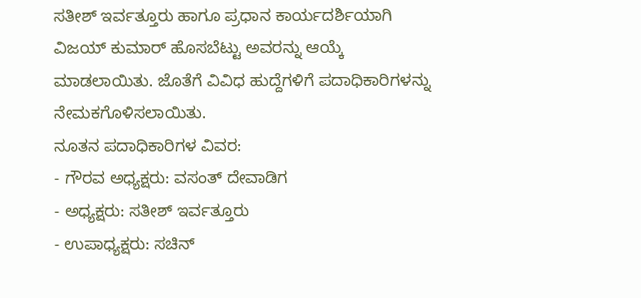ಸತೀಶ್ ಇರ್ವತ್ತೂರು ಹಾಗೂ ಪ್ರಧಾನ ಕಾರ್ಯದರ್ಶಿಯಾಗಿ ವಿಜಯ್ ಕುಮಾರ್ ಹೊಸಬೆಟ್ಟು ಅವರನ್ನು ಆಯ್ಕೆ ಮಾಡಲಾಯಿತು. ಜೊತೆಗೆ ವಿವಿಧ ಹುದ್ದೆಗಳಿಗೆ ಪದಾಧಿಕಾರಿಗಳನ್ನು ನೇಮಕಗೊಳಿಸಲಾಯಿತು.
ನೂತನ ಪದಾಧಿಕಾರಿಗಳ ವಿವರ:
- ಗೌರವ ಅಧ್ಯಕ್ಷರು: ವಸಂತ್ ದೇವಾಡಿಗ
- ಅಧ್ಯಕ್ಷರು: ಸತೀಶ್ ಇರ್ವತ್ತೂರು
- ಉಪಾಧ್ಯಕ್ಷರು: ಸಚಿನ್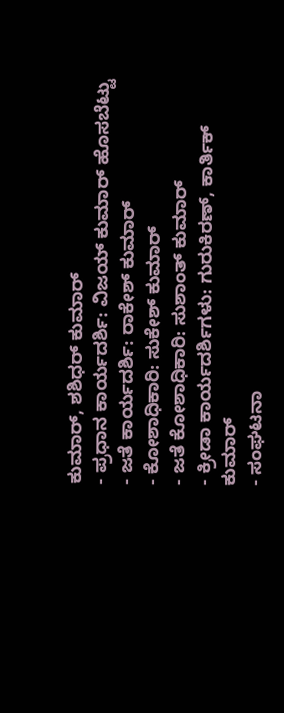ಕುಮಾರ್, ಶಶಿಧರ್ ಕುಮಾರ್
- ಪ್ರಧಾನ ಕಾರ್ಯದರ್ಶಿ: ವಿಜಯ್ ಕುಮಾರ್ ಹೊಸಬೆಟ್ಟು
- ಜತೆ ಕಾರ್ಯದರ್ಶಿ: ರಾಕೇಶ್ ಕುಮಾರ್
- ಕೋಶಾಧಿಕಾರಿ: ಸುಕೇಶ್ ಕುಮಾರ್
- ಜತೆ ಕೋಶಾಧಿಕಾರಿ: ಸುಶಾಂತ್ ಕುಮಾರ್
- ಕ್ರೀಡಾ ಕಾರ್ಯದರ್ಶಿಗಳು: ಗುರುಕಿರಣ್, ಕಾರ್ತಿಕ್ ಕುಮಾರ್
- ಸಂಘಟನಾ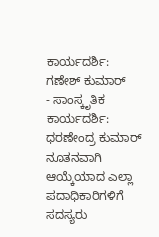ಕಾರ್ಯದರ್ಶಿ: ಗಣೇಶ್ ಕುಮಾರ್
- ಸಾಂಸ್ಕೃತಿಕ ಕಾರ್ಯದರ್ಶಿ: ಧರಣೇಂದ್ರ ಕುಮಾರ್
ನೂತನವಾಗಿ ಆಯ್ಕೆಯಾದ ಎಲ್ಲಾ ಪದಾಧಿಕಾರಿಗಳಿಗೆ ಸದಸ್ಯರು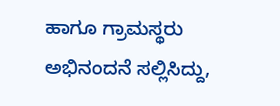ಹಾಗೂ ಗ್ರಾಮಸ್ಥರು ಅಭಿನಂದನೆ ಸಲ್ಲಿಸಿದ್ದು,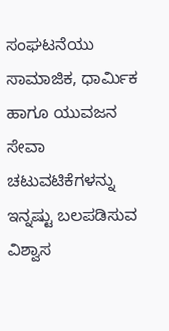ಸಂಘಟನೆಯು ಸಾಮಾಜಿಕ, ಧಾರ್ಮಿಕ ಹಾಗೂ ಯುವಜನ ಸೇವಾ ಚಟುವಟಿಕೆಗಳನ್ನು ಇನ್ನಷ್ಟು ಬಲಪಡಿಸುವ ವಿಶ್ವಾಸ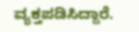ವ್ಯಕ್ತಪಡಿಸಿದ್ದಾರೆ.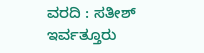ವರದಿ : ಸತೀಶ್ ಇರ್ವತ್ತೂರು